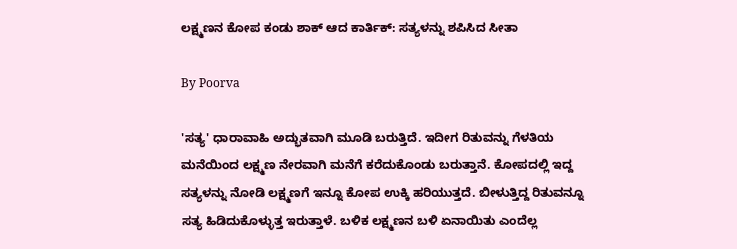ಲಕ್ಷ್ಮಣನ ಕೋಪ ಕಂಡು ಶಾಕ್ ಆದ ಕಾರ್ತಿಕ್: ಸತ್ಯಳನ್ನು ಶಪಿಸಿದ ಸೀತಾ

By Poorva

'ಸತ್ಯ' ಧಾರಾವಾಹಿ ಅದ್ಭುತವಾಗಿ ಮೂಡಿ ಬರುತ್ತಿದೆ. ಇದೀಗ ರಿತುವನ್ನು ಗೆಳತಿಯ ಮನೆಯಿಂದ ಲಕ್ಷ್ಮಣ ನೇರವಾಗಿ ಮನೆಗೆ ಕರೆದುಕೊಂಡು ಬರುತ್ತಾನೆ. ಕೋಪದಲ್ಲಿ ಇದ್ದ ಸತ್ಯಳನ್ನು ನೋಡಿ ಲಕ್ಷ್ಮಣಗೆ ಇನ್ನೂ ಕೋಪ ಉಕ್ಕಿ ಹರಿಯುತ್ತದೆ. ಬೀಳುತ್ತಿದ್ದ ರಿತುವನ್ನೂ ಸತ್ಯ ಹಿಡಿದುಕೊಳ್ಳುತ್ತ ಇರುತ್ತಾಳೆ. ಬಳಿಕ ಲಕ್ಷ್ಮಣನ ಬಳಿ ಏನಾಯಿತು ಎಂದೆಲ್ಲ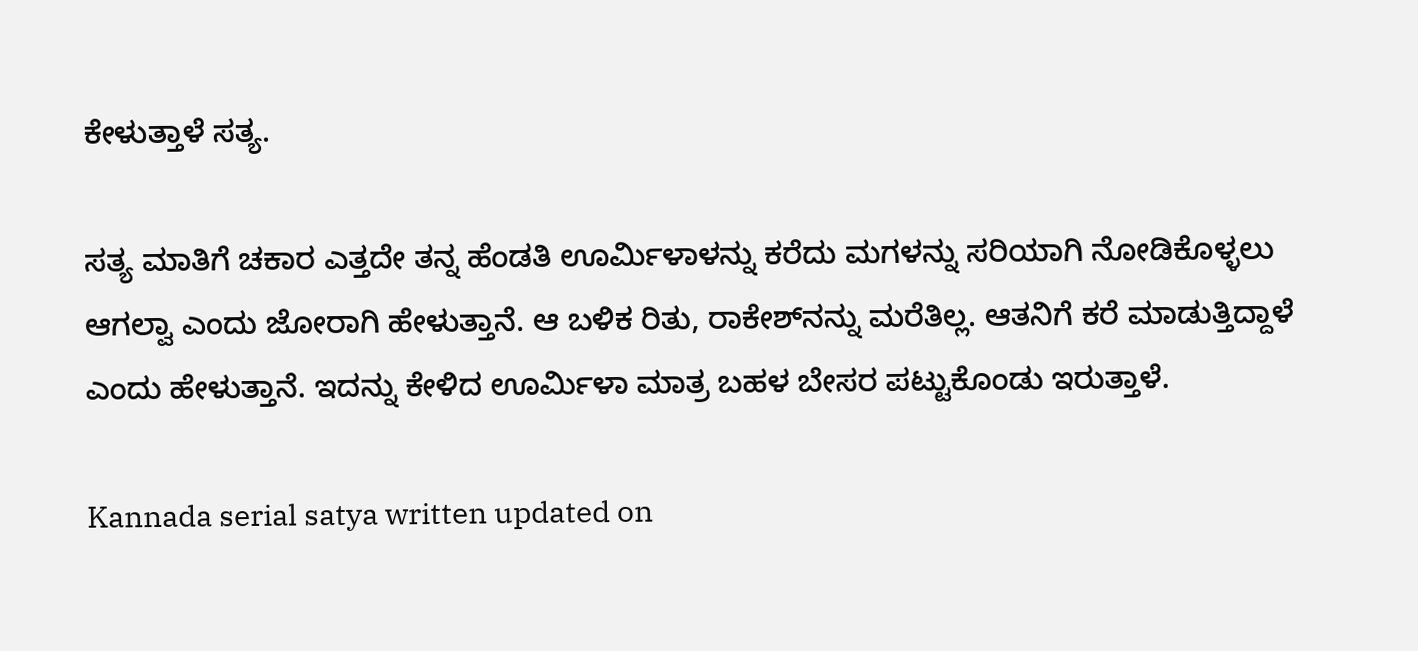ಕೇಳುತ್ತಾಳೆ ಸತ್ಯ.

ಸತ್ಯ ಮಾತಿಗೆ ಚಕಾರ ಎತ್ತದೇ ತನ್ನ ಹೆಂಡತಿ ಊರ್ಮಿಳಾಳನ್ನು ಕರೆದು ಮಗಳನ್ನು ಸರಿಯಾಗಿ ನೋಡಿಕೊಳ್ಳಲು ಆಗಲ್ವಾ ಎಂದು ಜೋರಾಗಿ ಹೇಳುತ್ತಾನೆ. ಆ ಬಳಿಕ ರಿತು, ರಾಕೇಶ್‌ನನ್ನು ಮರೆತಿಲ್ಲ. ಆತನಿಗೆ ಕರೆ ಮಾಡುತ್ತಿದ್ದಾಳೆ ಎಂದು ಹೇಳುತ್ತಾನೆ. ಇದನ್ನು ಕೇಳಿದ ಊರ್ಮಿಳಾ ಮಾತ್ರ ಬಹಳ ಬೇಸರ ಪಟ್ಟುಕೊಂಡು ಇರುತ್ತಾಳೆ.

Kannada serial satya written updated on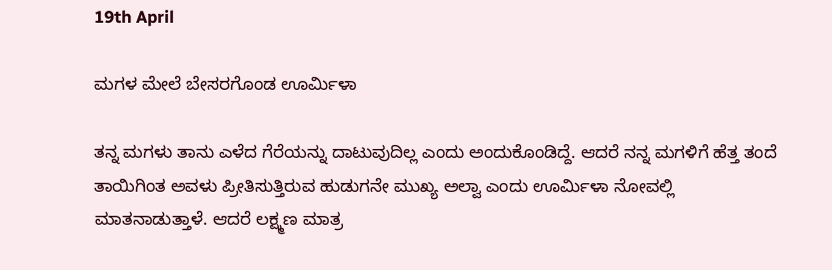19th April

ಮಗಳ ಮೇಲೆ ಬೇಸರಗೊಂಡ ಊರ್ಮಿಳಾ

ತನ್ನ ಮಗಳು ತಾನು ಎಳೆದ ಗೆರೆಯನ್ನು ದಾಟುವುದಿಲ್ಲ ಎಂದು ಅಂದುಕೊಂಡಿದ್ದೆ. ಆದರೆ ನನ್ನ ಮಗಳಿಗೆ ಹೆತ್ತ ತಂದೆ ತಾಯಿಗಿಂತ ಅವಳು ಪ್ರೀತಿಸುತ್ತಿರುವ ಹುಡುಗನೇ ಮುಖ್ಯ ಅಲ್ವಾ ಎಂದು ಊರ್ಮಿಳಾ ನೋವಲ್ಲಿ ಮಾತನಾಡುತ್ತಾಳೆ. ಆದರೆ ಲಕ್ಷ್ಮಣ ಮಾತ್ರ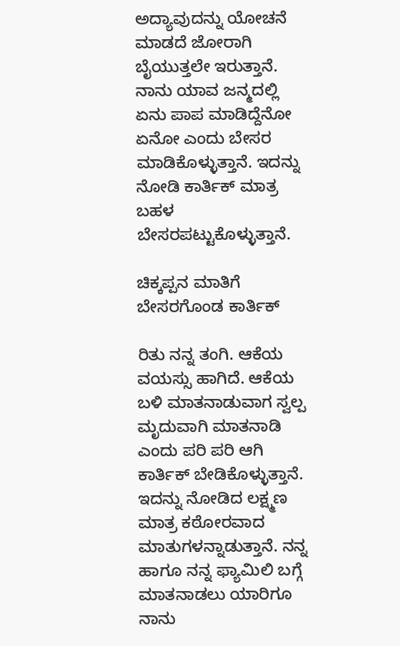ಅದ್ಯಾವುದನ್ನು ಯೋಚನೆ ಮಾಡದೆ ಜೋರಾಗಿ ಬೈಯುತ್ತಲೇ ಇರುತ್ತಾನೆ. ನಾನು ಯಾವ ಜನ್ಮದಲ್ಲಿ ಏನು ಪಾಪ ಮಾಡಿದ್ದೆನೋ ಏನೋ ಎಂದು ಬೇಸರ ಮಾಡಿಕೊಳ್ಳುತ್ತಾನೆ. ಇದನ್ನು ನೋಡಿ ಕಾರ್ತಿಕ್ ಮಾತ್ರ ಬಹಳ ಬೇಸರಪಟ್ಟುಕೊಳ್ಳುತ್ತಾನೆ.

ಚಿಕ್ಕಪ್ಪನ ಮಾತಿಗೆ ಬೇಸರಗೊಂಡ ಕಾರ್ತಿಕ್

ರಿತು ನನ್ನ ತಂಗಿ. ಆಕೆಯ ವಯಸ್ಸು ಹಾಗಿದೆ. ಆಕೆಯ ಬಳಿ ಮಾತನಾಡುವಾಗ ಸ್ವಲ್ಪ ಮೃದುವಾಗಿ ಮಾತನಾಡಿ ಎಂದು ಪರಿ ಪರಿ ಆಗಿ ಕಾರ್ತಿಕ್ ಬೇಡಿಕೊಳ್ಳುತ್ತಾನೆ. ಇದನ್ನು ನೋಡಿದ ಲಕ್ಷ್ಮಣ ಮಾತ್ರ ಕಠೋರವಾದ ಮಾತುಗಳನ್ನಾಡುತ್ತಾನೆ. ನನ್ನ ಹಾಗೂ ನನ್ನ ಫ್ಯಾಮಿಲಿ ಬಗ್ಗೆ ಮಾತನಾಡಲು ಯಾರಿಗೂ ನಾನು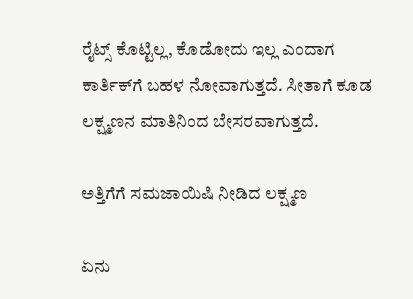ರೈಟ್ಸ್ ಕೊಟ್ಟಿಲ್ಲ, ಕೊಡೋದು ಇಲ್ಲ ಎಂದಾಗ ಕಾರ್ತಿಕ್‌ಗೆ ಬಹಳ ನೋವಾಗುತ್ತದೆ. ಸೀತಾಗೆ ಕೂಡ ಲಕ್ಷ್ಮಣನ ಮಾತಿನಿಂದ ಬೇಸರವಾಗುತ್ತದೆ.

ಅತ್ತಿಗೆಗೆ ಸಮಜಾಯಿಷಿ ನೀಡಿದ ಲಕ್ಷ್ಮಣ

ಏನು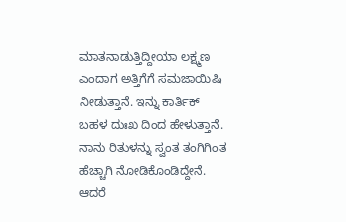ಮಾತನಾಡುತ್ತಿದ್ದೀಯಾ ಲಕ್ಷ್ಮಣ ಎಂದಾಗ ಅತ್ತಿಗೆಗೆ ಸಮಜಾಯಿಷಿ ನೀಡುತ್ತಾನೆ. ಇನ್ನು ಕಾರ್ತಿಕ್ ಬಹಳ ದುಃಖ ದಿಂದ ಹೇಳುತ್ತಾನೆ. ನಾನು ರಿತುಳನ್ನು ಸ್ವಂತ ತಂಗಿಗಿಂತ ಹೆಚ್ಚಾಗಿ ನೋಡಿಕೊಂಡಿದ್ದೇನೆ. ಆದರೆ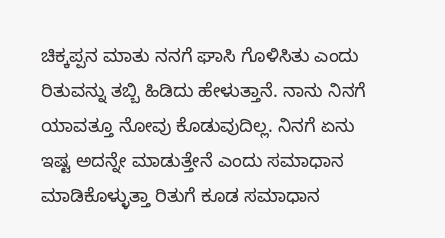ಚಿಕ್ಕಪ್ಪನ ಮಾತು ನನಗೆ ಘಾಸಿ ಗೊಳಿಸಿತು ಎಂದು ರಿತುವನ್ನು ತಬ್ಬಿ ಹಿಡಿದು ಹೇಳುತ್ತಾನೆ. ನಾನು ನಿನಗೆ ಯಾವತ್ತೂ ನೋವು ಕೊಡುವುದಿಲ್ಲ. ನಿನಗೆ ಏನು ಇಷ್ಟ ಅದನ್ನೇ ಮಾಡುತ್ತೇನೆ ಎಂದು ಸಮಾಧಾನ ಮಾಡಿಕೊಳ್ಳುತ್ತಾ ರಿತುಗೆ ಕೂಡ ಸಮಾಧಾನ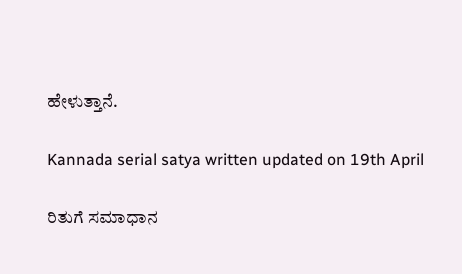ಹೇಳುತ್ತಾನೆ.

Kannada serial satya written updated on 19th April

ರಿತುಗೆ ಸಮಾಧಾನ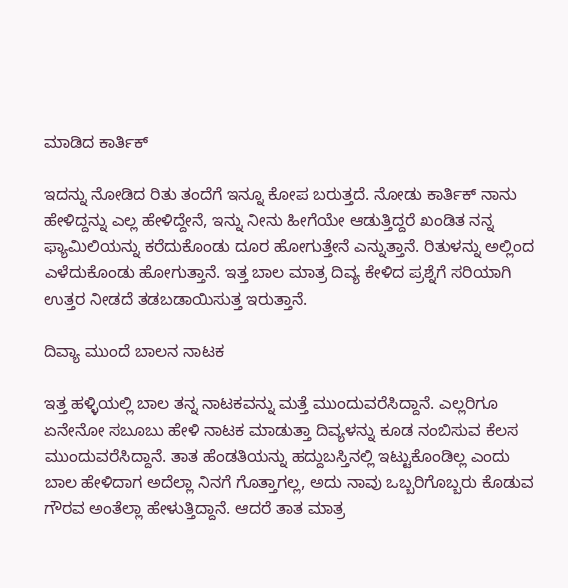ಮಾಡಿದ ಕಾರ್ತಿಕ್

ಇದನ್ನು ನೋಡಿದ ರಿತು ತಂದೆಗೆ ಇನ್ನೂ ಕೋಪ ಬರುತ್ತದೆ. ನೋಡು ಕಾರ್ತಿಕ್ ನಾನು ಹೇಳಿದ್ದನ್ನು ಎಲ್ಲ ಹೇಳಿದ್ದೇನೆ, ಇನ್ನು ನೀನು ಹೀಗೆಯೇ ಆಡುತ್ತಿದ್ದರೆ ಖಂಡಿತ ನನ್ನ ಫ್ಯಾಮಿಲಿಯನ್ನು ಕರೆದುಕೊಂಡು ದೂರ ಹೋಗುತ್ತೇನೆ ಎನ್ನುತ್ತಾನೆ. ರಿತುಳನ್ನು ಅಲ್ಲಿಂದ ಎಳೆದುಕೊಂಡು ಹೋಗುತ್ತಾನೆ. ಇತ್ತ ಬಾಲ ಮಾತ್ರ ದಿವ್ಯ ಕೇಳಿದ ಪ್ರಶ್ನೆಗೆ ಸರಿಯಾಗಿ ಉತ್ತರ ನೀಡದೆ ತಡಬಡಾಯಿಸುತ್ತ ಇರುತ್ತಾನೆ.

ದಿವ್ಯಾ ಮುಂದೆ ಬಾಲನ ನಾಟಕ

ಇತ್ತ ಹಳ್ಳಿಯಲ್ಲಿ ಬಾಲ ತನ್ನ ನಾಟಕವನ್ನು ಮತ್ತೆ ಮುಂದುವರೆಸಿದ್ದಾನೆ. ಎಲ್ಲರಿಗೂ ಏನೇನೋ ಸಬೂಬು ಹೇಳಿ ನಾಟಕ ಮಾಡುತ್ತಾ ದಿವ್ಯಳನ್ನು ಕೂಡ ನಂಬಿಸುವ ಕೆಲಸ ಮುಂದುವರೆಸಿದ್ದಾನೆ. ತಾತ ಹೆಂಡತಿಯನ್ನು ಹದ್ದುಬಸ್ತಿನಲ್ಲಿ ಇಟ್ಟುಕೊಂಡಿಲ್ಲ ಎಂದು ಬಾಲ ಹೇಳಿದಾಗ ಅದೆಲ್ಲಾ ನಿನಗೆ ಗೊತ್ತಾಗಲ್ಲ, ಅದು ನಾವು ಒಬ್ಬರಿಗೊಬ್ಬರು ಕೊಡುವ ಗೌರವ ಅಂತೆಲ್ಲಾ ಹೇಳುತ್ತಿದ್ದಾನೆ. ಆದರೆ ತಾತ ಮಾತ್ರ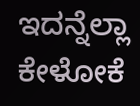ಇದನ್ನೆಲ್ಲಾ ಕೇಳೋಕೆ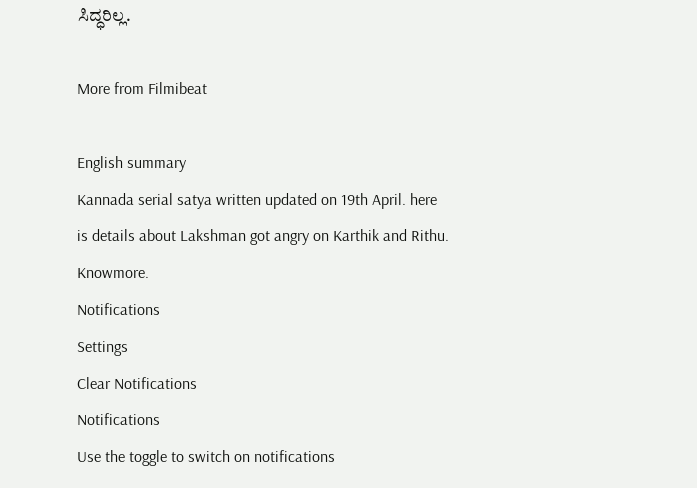ಸಿದ್ಧರಿಲ್ಲ.

More from Filmibeat

English summary
Kannada serial satya written updated on 19th April. here is details about Lakshman got angry on Karthik and Rithu. Knowmore.
Notifications
Settings
Clear Notifications
Notifications
Use the toggle to switch on notifications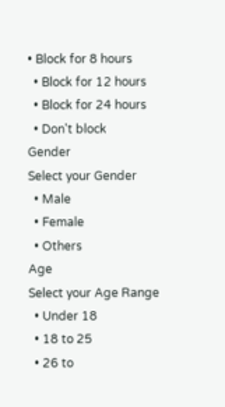• Block for 8 hours
  • Block for 12 hours
  • Block for 24 hours
  • Don't block
Gender
Select your Gender
  • Male
  • Female
  • Others
Age
Select your Age Range
  • Under 18
  • 18 to 25
  • 26 to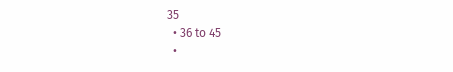35
  • 36 to 45
  •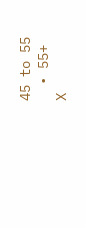45 to 55
  • 55+
X